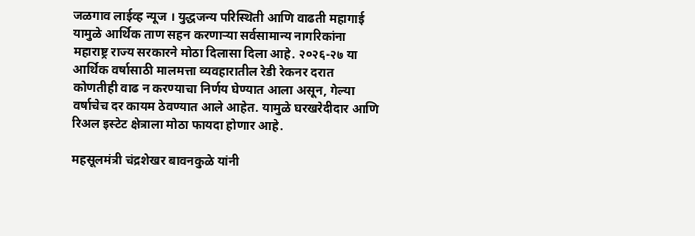जळगाव लाईव्ह न्यूज । युद्धजन्य परिस्थिती आणि वाढती महागाई यामुळे आर्थिक ताण सहन करणाऱ्या सर्वसामान्य नागरिकांना महाराष्ट्र राज्य सरकारने मोठा दिलासा दिला आहे. २०२६-२७ या आर्थिक वर्षासाठी मालमत्ता व्यवहारातील रेडी रेकनर दरात कोणतीही वाढ न करण्याचा निर्णय घेण्यात आला असून, गेल्या वर्षाचेच दर कायम ठेवण्यात आले आहेत. यामुळे घरखरेदीदार आणि रिअल इस्टेट क्षेत्राला मोठा फायदा होणार आहे.

महसूलमंत्री चंद्रशेखर बावनकुळे यांनी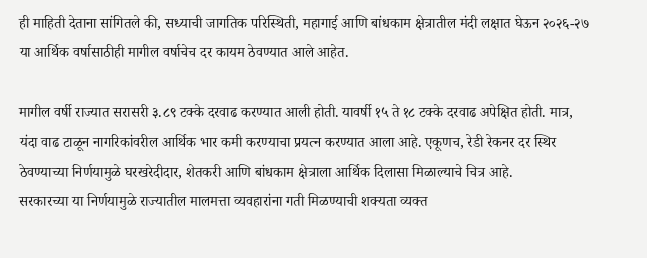ही माहिती देताना सांगितले की, सध्याची जागतिक परिस्थिती, महागाई आणि बांधकाम क्षेत्रातील मंदी लक्षात घेऊन २०२६-२७ या आर्थिक वर्षासाठीही मागील वर्षाचेच दर कायम ठेवण्यात आले आहेत.

मागील वर्षी राज्यात सरासरी ३.८९ टक्के दरवाढ करण्यात आली होती. यावर्षी १५ ते १८ टक्के दरवाढ अपेक्षित होती. मात्र, यंदा वाढ टाळून नागरिकांवरील आर्थिक भार कमी करण्याचा प्रयत्न करण्यात आला आहे. एकूणच, रेडी रेकनर दर स्थिर ठेवण्याच्या निर्णयामुळे घरखरेदीदार, शेतकरी आणि बांधकाम क्षेत्राला आर्थिक दिलासा मिळाल्याचे चित्र आहे.
सरकारच्या या निर्णयामुळे राज्यातील मालमत्ता व्यवहारांना गती मिळण्याची शक्यता व्यक्त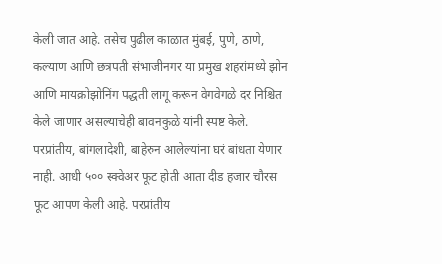केली जात आहे. तसेच पुढील काळात मुंबई, पुणे, ठाणे, कल्याण आणि छत्रपती संभाजीनगर या प्रमुख शहरांमध्ये झोन आणि मायक्रोझोनिंग पद्धती लागू करून वेगवेगळे दर निश्चित केले जाणार असल्याचेही बावनकुळे यांनी स्पष्ट केले.
परप्रांतीय, बांगलादेशी, बाहेरुन आलेल्यांना घरं बांधता येणार नाही. आधी ५०० स्क्वेअर फूट होती आता दीड हजार चौरस फूट आपण केली आहे. परप्रांतीय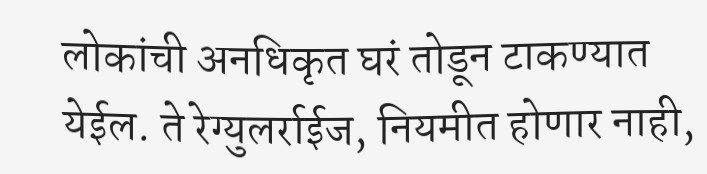लोकांची अनधिकृत घरं तोडून टाकण्यात येईल. ते रेग्युलर्राईज, नियमीत होणार नाही,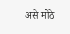असे मोठे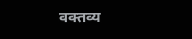वक्तव्य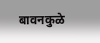बावनकुळे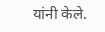यांनी केले.